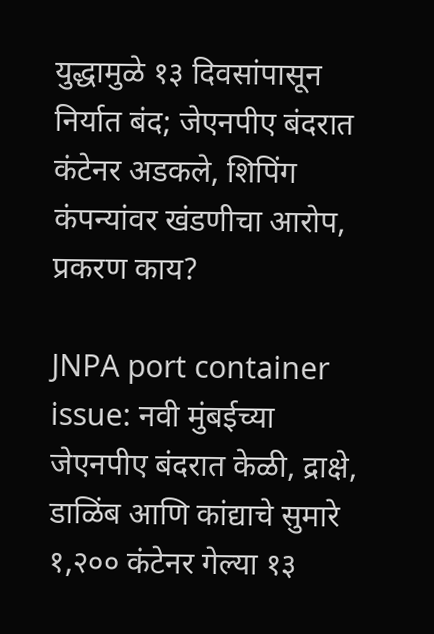युद्धामुळे १३ दिवसांपासून निर्यात बंद; जेएनपीए बंदरात कंटेनर अडकले, शिपिंग कंपन्यांवर खंडणीचा आरोप, प्रकरण काय?

JNPA port container issue: नवी मुंबईच्या जेएनपीए बंदरात केळी, द्राक्षे, डाळिंब आणि कांद्याचे सुमारे १,२०० कंटेनर गेल्या १३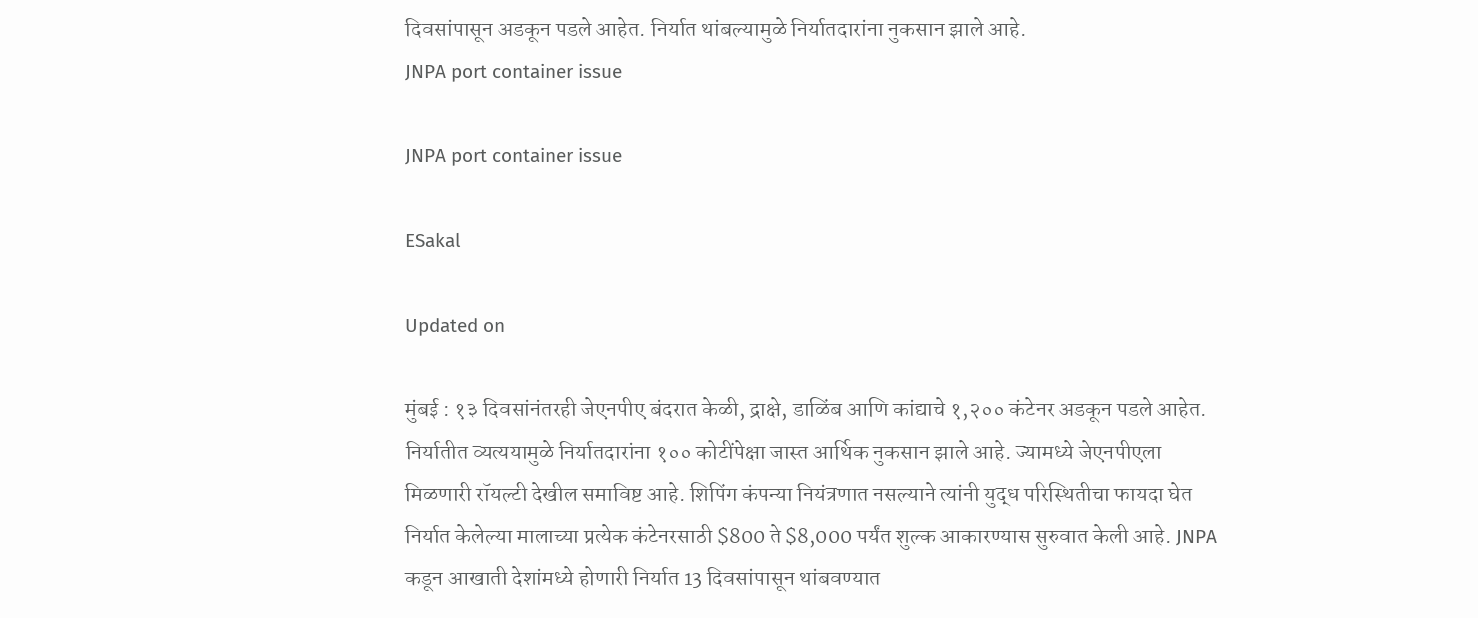दिवसांपासून अडकून पडले आहेत. निर्यात थांबल्यामुळे निर्यातदारांना नुकसान झाले आहे.
JNPA port container issue

JNPA port container issue

ESakal

Updated on

मुंबई : १३ दिवसांनंतरही जेएनपीए बंदरात केळी, द्राक्षे, डाळिंब आणि कांद्याचे १,२०० कंटेनर अडकून पडले आहेत. निर्यातीत व्यत्ययामुळे निर्यातदारांना १०० कोटींपेक्षा जास्त आर्थिक नुकसान झाले आहे. ज्यामध्ये जेएनपीएला मिळणारी रॉयल्टी देखील समाविष्ट आहे. शिपिंग कंपन्या नियंत्रणात नसल्याने त्यांनी युद्ध परिस्थितीचा फायदा घेत निर्यात केलेल्या मालाच्या प्रत्येक कंटेनरसाठी $800 ते $8,000 पर्यंत शुल्क आकारण्यास सुरुवात केली आहे. JNPA कडून आखाती देशांमध्ये होणारी निर्यात 13 दिवसांपासून थांबवण्यात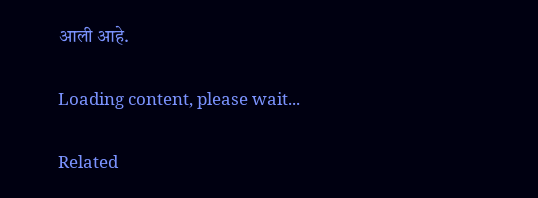आली आहे.

Loading content, please wait...

Related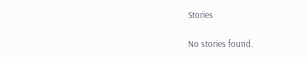Stories

No stories found.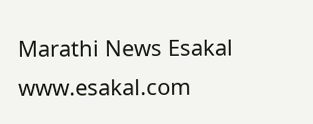Marathi News Esakal
www.esakal.com